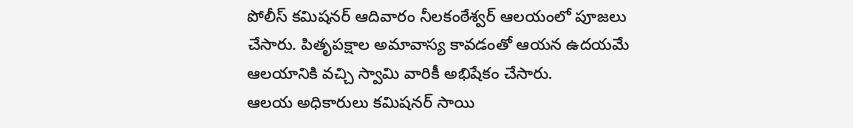పోలీస్ కమిషనర్ ఆదివారం నీలకంఠేశ్వర్ ఆలయంలో పూజలు చేసారు. పితృపక్షాల అమావాస్య కావడంతో ఆయన ఉదయమే ఆలయానికి వచ్చి స్వామి వారికీ అభిషేకం చేసారు.
ఆలయ అధికారులు కమిషనర్ సాయి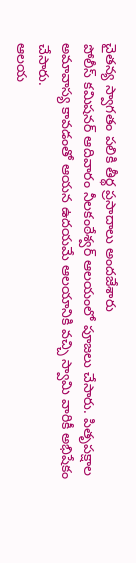చైతన్య స్వాగతం పలికి తీర్థ ప్రసాదాలు అందజేశారు
పోలీస్ కమిషనర్ ఆదివారం నీలకంఠేశ్వర్ ఆలయంలో పూజలు చేసారు. పితృపక్షాల అమావాస్య కావడంతో ఆయన ఉదయమే ఆలయానికి వచ్చి స్వామి వారికీ అభిషేకం చేసారు.
ఆలయ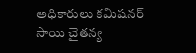అధికారులు కమిషనర్ సాయి చైతన్య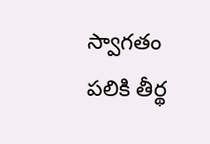స్వాగతం పలికి తీర్థ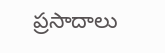ప్రసాదాలు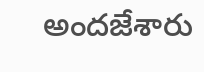అందజేశారు